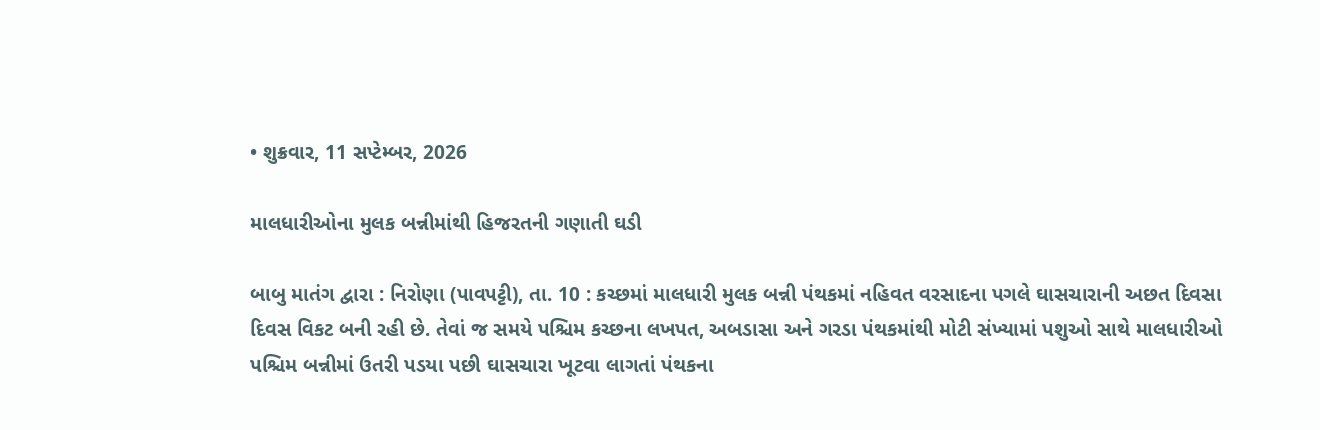• શુક્રવાર, 11 સપ્ટેમ્બર, 2026

માલધારીઓના મુલક બન્નીમાંથી હિજરતની ગણાતી ઘડી

બાબુ માતંગ દ્વારા : નિરોણા (પાવપટ્ટી), તા. 10 : કચ્છમાં માલધારી મુલક બન્ની પંથકમાં નહિવત વરસાદના પગલે ઘાસચારાની અછત દિવસા દિવસ વિકટ બની રહી છે. તેવાં જ સમયે પશ્ચિમ કચ્છના લખપત, અબડાસા અને ગરડા પંથકમાંથી મોટી સંખ્યામાં પશુઓ સાથે માલધારીઓ પશ્ચિમ બન્નીમાં ઉતરી પડયા પછી ઘાસચારા ખૂટવા લાગતાં પંથકના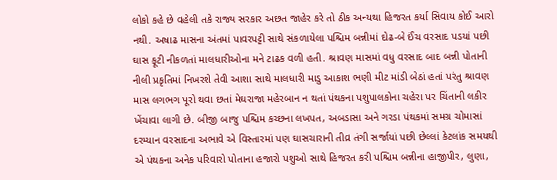લોકો કહે છે વહેલી તકે રાજ્ય સરકાર અછત જાહેર કરે તો ઠીક અન્યથા હિજરત કર્યા સિવાય કોઈ આરો નથી. અષાઢ માસના અંતમાં પાવરપટ્ટી સાથે સંકળાયેલા પશ્ચિમ બન્નીમાં દોઢ-બે ઈંચ વરસાદ પડયાં પછી ઘાસ ફૂટી નીકળતાં માલધારીઓના મને ટાઢક વળી હતી. શ્રાવણ માસમાં વધુ વરસાદ બાદ બન્ની પોતાની નીલી પ્રકૃતિમાં નિખરશે તેવી આશા સાથે માલધારી માડુ આકાશ ભણી મીટ માંડી બેઠાં હતાં પરંતુ શ્રાવણ માસ લગભગ પૂરો થવા છતાં મેઘરાજા મહેરબાન ન થતાં પંથકના પશુપાલકોના ચહેરા પર ચિંતાની લકીર ખેંચાવા લાગી છે. બીજી બાજુ પશ્ચિમ કચ્છના લખપત, અબડાસા અને ગરડા પંથકમાં સમગ્ર ચોમાસાં દરમ્યાન વરસાદના અભાવે એ વિસ્તારમાં પણ ઘાસચારાની તીવ્ર તંગી સર્જાયાં પછી છેલ્લાં કેટલાંક સમયથી એ પંથકના અનેક પરિવારો પોતાના હજારો પશુઓ સાથે હિજરત કરી પશ્ચિમ બન્નીના હાજીપીર, લુણા,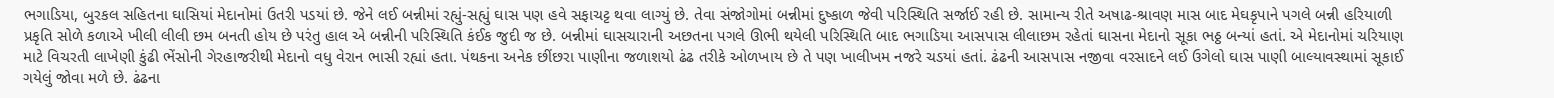ભગાડિયા, બુરકલ સહિતના ઘાસિયાં મેદાનોમાં ઉતરી પડયાં છે. જેને લઈ બન્નીમાં રહ્યું-સહ્યું ઘાસ પણ હવે સફાચટ્ટ થવા લાગ્યું છે. તેવા સંજોગોમાં બન્નીમાં દુષ્કાળ જેવી પરિસ્થિતિ સર્જાઈ રહી છે. સામાન્ય રીતે અષાઢ-શ્રાવણ માસ બાદ મેઘકૃપાને પગલે બન્ની હરિયાળી પ્રકૃતિ સોળે કળાએ ખીલી લીલી છમ બનતી હોય છે પરંતુ હાલ એ બન્નીની પરિસ્થિતિ કંઈક જુદી જ છે. બન્નીમાં ઘાસચારાની અછતના પગલે ઊભી થયેલી પરિસ્થિતિ બાદ ભગાડિયા આસપાસ લીલાછમ રહેતાં ઘાસના મેદાનો સૂકા ભઠ્ઠ બન્યાં હતાં. એ મેદાનોમાં ચરિયાણ માટે વિચરતી લાખેણી કુંઢી ભેંસોની ગેરહાજરીથી મેદાનો વધુ વેરાન ભાસી રહ્યાં હતા. પંથકના અનેક છીંછરા પાણીના જળાશયો ઢંઢ તરીકે ઓળખાય છે તે પણ ખાલીખમ નજરે ચડયાં હતાં. ઢંઢની આસપાસ નજીવા વરસાદને લઈ ઉગેલો ઘાસ પાણી બાલ્યાવસ્થામાં સૂકાઈ ગયેલું જોવા મળે છે. ઢંઢના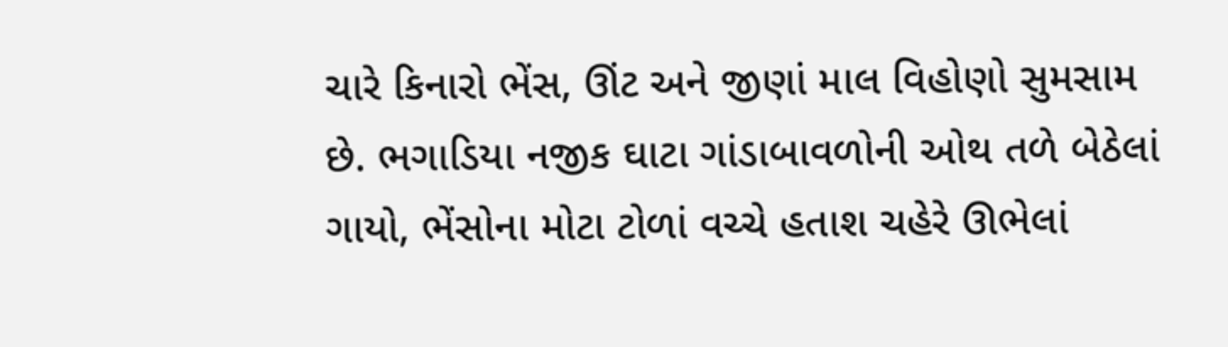ચારે કિનારો ભેંસ, ઊંટ અને જીણાં માલ વિહોણો સુમસામ છે. ભગાડિયા નજીક ઘાટા ગાંડાબાવળોની ઓથ તળે બેઠેલાં ગાયો, ભેંસોના મોટા ટોળાં વચ્ચે હતાશ ચહેરે ઊભેલાં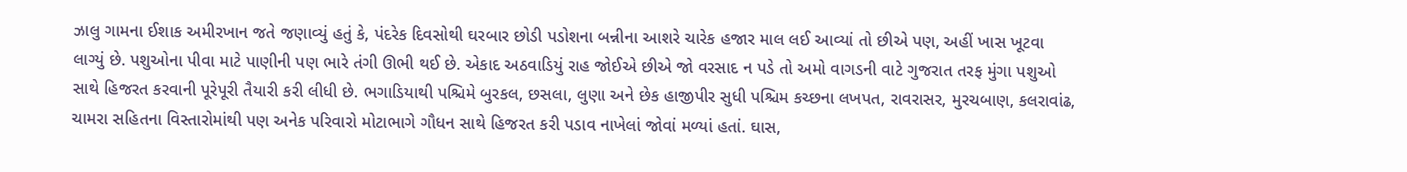ઝાલુ ગામના ઈશાક અમીરખાન જતે જણાવ્યું હતું કે, પંદરેક દિવસોથી ઘરબાર છોડી પડોશના બન્નીના આશરે ચારેક હજાર માલ લઈ આવ્યાં તો છીએ પણ, અહીં ખાસ ખૂટવા લાગ્યું છે. પશુઓના પીવા માટે પાણીની પણ ભારે તંગી ઊભી થઈ છે. એકાદ અઠવાડિયું રાહ જોઈએ છીએ જો વરસાદ ન પડે તો અમો વાગડની વાટે ગુજરાત તરફ મુંગા પશુઓ સાથે હિજરત કરવાની પૂરેપૂરી તૈયારી કરી લીધી છે. ભગાડિયાથી પશ્ચિમે બુરકલ, છસલા, લુણા અને છેક હાજીપીર સુધી પશ્ચિમ કચ્છના લખપત, રાવરાસર, મુરચબાણ, કલરાવાંઢ, ચામરા સહિતના વિસ્તારોમાંથી પણ અનેક પરિવારો મોટાભાગે ગૌધન સાથે હિજરત કરી પડાવ નાખેલાં જોવાં મળ્યાં હતાં. ઘાસ,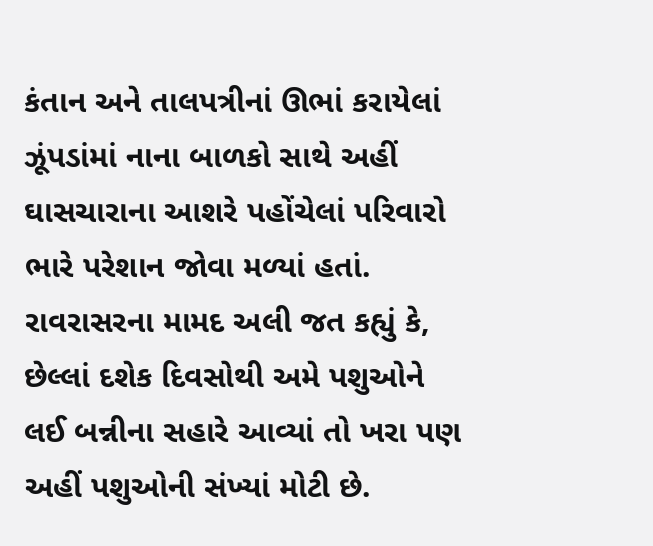કંતાન અને તાલપત્રીનાં ઊભાં કરાયેલાં ઝૂંપડાંમાં નાના બાળકો સાથે અહીં ઘાસચારાના આશરે પહોંચેલાં પરિવારો ભારે પરેશાન જોવા મળ્યાં હતાં. રાવરાસરના મામદ અલી જત કહ્યું કે, છેલ્લાં દશેક દિવસોથી અમે પશુઓને લઈ બન્નીના સહારે આવ્યાં તો ખરા પણ અહીં પશુઓની સંખ્યાં મોટી છે.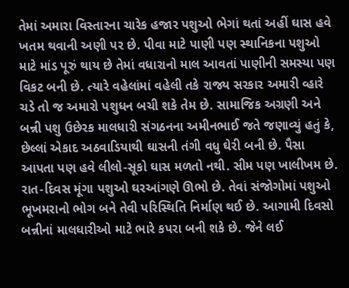તેમાં અમારા વિસ્તારના ચારેક હજાર પશુઓ ભેગાં થતાં અહીં ઘાસ હવે ખતમ થવાની અણી પર છે. પીવા માટે પાણી પણ સ્થાનિકના પશુઓ માટે માંડ પૂરું થાય છે તેમાં વધારાનો માલ આવતાં પાણીની સમસ્યા પણ વિકટ બની છે. ત્યારે વહેલાંમાં વહેલી તકે રાજ્ય સરકાર અમારી વ્હારે ચડે તો જ અમારો પશુધન બચી શકે તેમ છે. સામાજિક અગ્રણી અને બન્ની પશુ ઉછેરક માલધારી સંગઠનના અમીનભાઈ જતે જણાવ્યું હતું કે, છેલ્લાં એકાદ અઠવાડિયાથી ઘાસની તંગી વધુ ઘેરી બની છે. પૈસા આપતા પણ હવે લીલો-સૂકો ઘાસ મળતો નથી. સીમ પણ ખાલીખમ છે. રાત-દિવસ મૂંગા પશુઓ ઘરઆંગણે ઊભો છે. તેવાં સંજોગોમાં પશુઓ ભૂખમરાનો ભોગ બને તેવી પરિસ્થિતિ નિર્માણ થઈ છે. આગામી દિવસો બન્નીનાં માલધારીઓ માટે ભારે કપરા બની શકે છે. જેને લઈ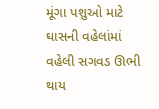મૂંગા પશુઓ માટે ઘાસની વહેલાંમાં વહેલી સગવડ ઊભી થાય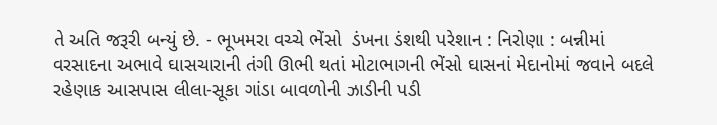તે અતિ જરૂરી બન્યું છે. - ભૂખમરા વચ્ચે ભેંસો  ડંખના ડંશથી પરેશાન : નિરોણા : બન્નીમાં વરસાદના અભાવે ઘાસચારાની તંગી ઊભી થતાં મોટાભાગની ભેંસો ઘાસનાં મેદાનોમાં જવાને બદલે રહેણાક આસપાસ લીલા-સૂકા ગાંડા બાવળોની ઝાડીની પડી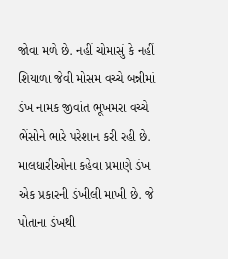જોવા મળે છે. નહીં ચોમાસું કે નહીં શિયાળા જેવી મોસમ વચ્ચે બન્નીમાં ડંખ નામક જીવાંત ભૂખમરા વચ્ચે ભેંસોને ભારે પરેશાન કરી રહી છે. માલધારીઓના કહેવા પ્રમાણે ડંખ એક પ્રકારની ડંખીલી માખી છે. જે પોતાના ડંખથી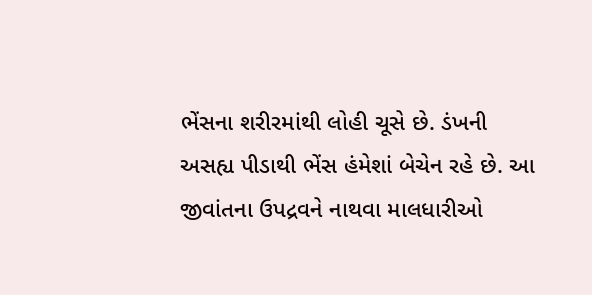ભેંસના શરીરમાંથી લોહી ચૂસે છે. ડંખની અસહ્ય પીડાથી ભેંસ હંમેશાં બેચેન રહે છે. આ જીવાંતના ઉપદ્રવને નાથવા માલધારીઓ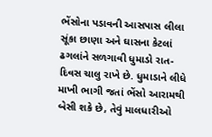ભેંસોના પડાવની આસપાસ લીલા સૂંકા છાણા અને ઘાસના કેટલાં ઢગલાંને સળગાવી ધુમાડો રાત-દિવસ ચાલુ રાખે છે. ધુમાડાને લીધે માખી ભાગી જતાં ભેંસો આરામથી બેસી શકે છે, તેવું માલધારીઓ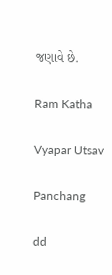જણાવે છે.

Ram Katha

Vyapar Utsav

Panchang

dd